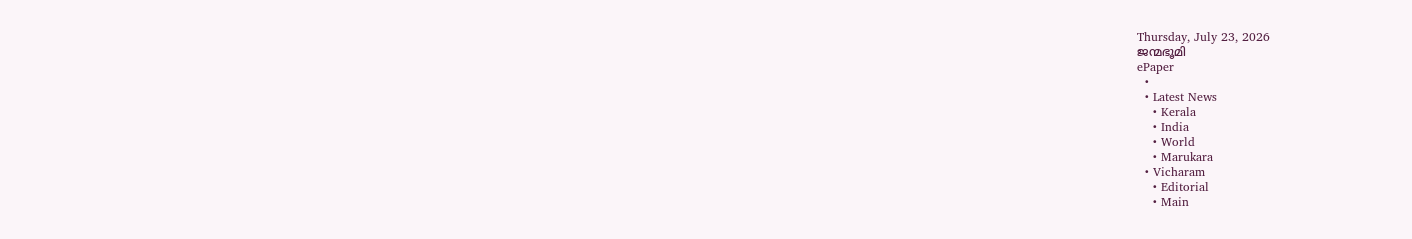Thursday, July 23, 2026
ജന്മഭൂമി
ePaper
  •
  • Latest News
    • Kerala
    • India
    • World
    • Marukara
  • Vicharam
    • Editorial
    • Main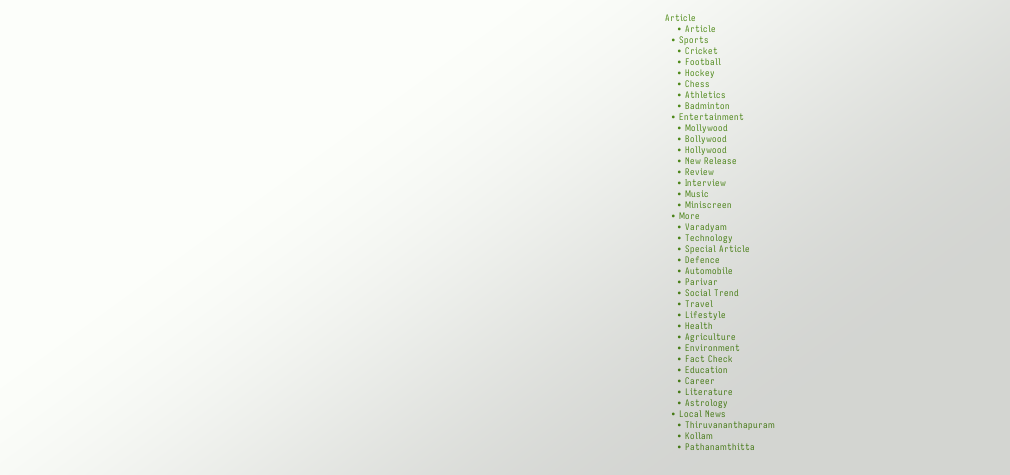Article
    • Article
  • Sports
    • Cricket
    • Football
    • Hockey
    • Chess
    • Athletics
    • Badminton
  • Entertainment
    • Mollywood
    • Bollywood
    • Hollywood
    • New Release
    • Review
    • Interview
    • Music
    • Miniscreen
  • More
    • Varadyam
    • Technology
    • Special Article
    • Defence
    • Automobile
    • Parivar
    • Social Trend
    • Travel
    • Lifestyle
    • Health
    • Agriculture
    • Environment
    • Fact Check
    • Education
    • Career
    • Literature
    • Astrology
  • Local News
    • Thiruvananthapuram
    • Kollam
    • Pathanamthitta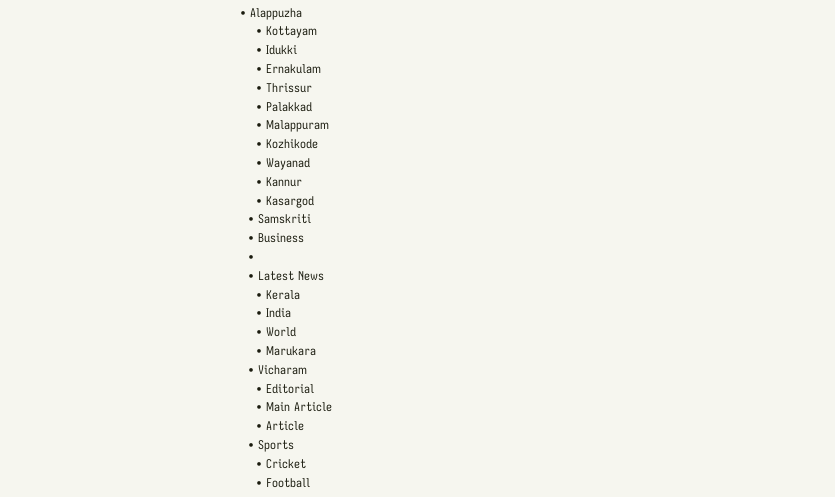• Alappuzha
    • Kottayam
    • Idukki
    • Ernakulam
    • Thrissur
    • Palakkad
    • Malappuram
    • Kozhikode
    • Wayanad
    • Kannur
    • Kasargod
  • Samskriti
  • Business
  •
  • Latest News
    • Kerala
    • India
    • World
    • Marukara
  • Vicharam
    • Editorial
    • Main Article
    • Article
  • Sports
    • Cricket
    • Football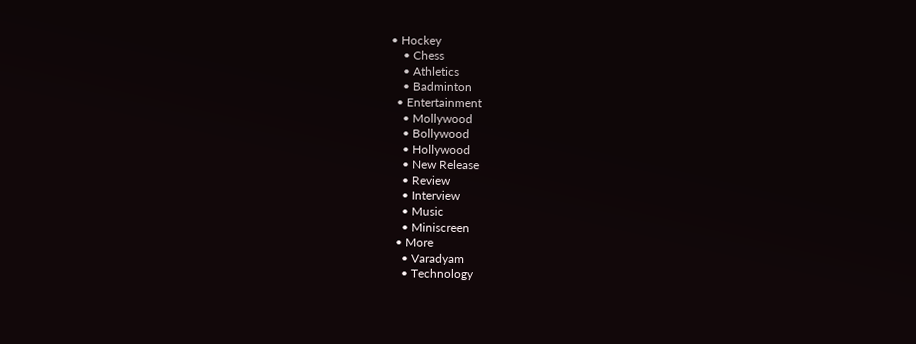• Hockey
    • Chess
    • Athletics
    • Badminton
  • Entertainment
    • Mollywood
    • Bollywood
    • Hollywood
    • New Release
    • Review
    • Interview
    • Music
    • Miniscreen
  • More
    • Varadyam
    • Technology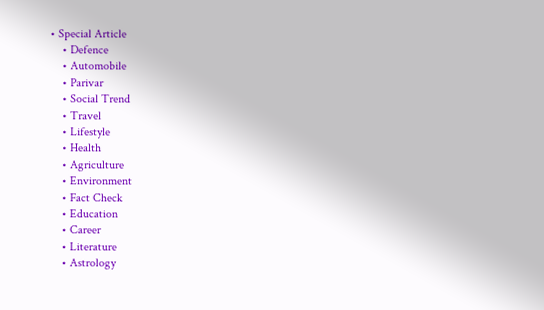• Special Article
    • Defence
    • Automobile
    • Parivar
    • Social Trend
    • Travel
    • Lifestyle
    • Health
    • Agriculture
    • Environment
    • Fact Check
    • Education
    • Career
    • Literature
    • Astrology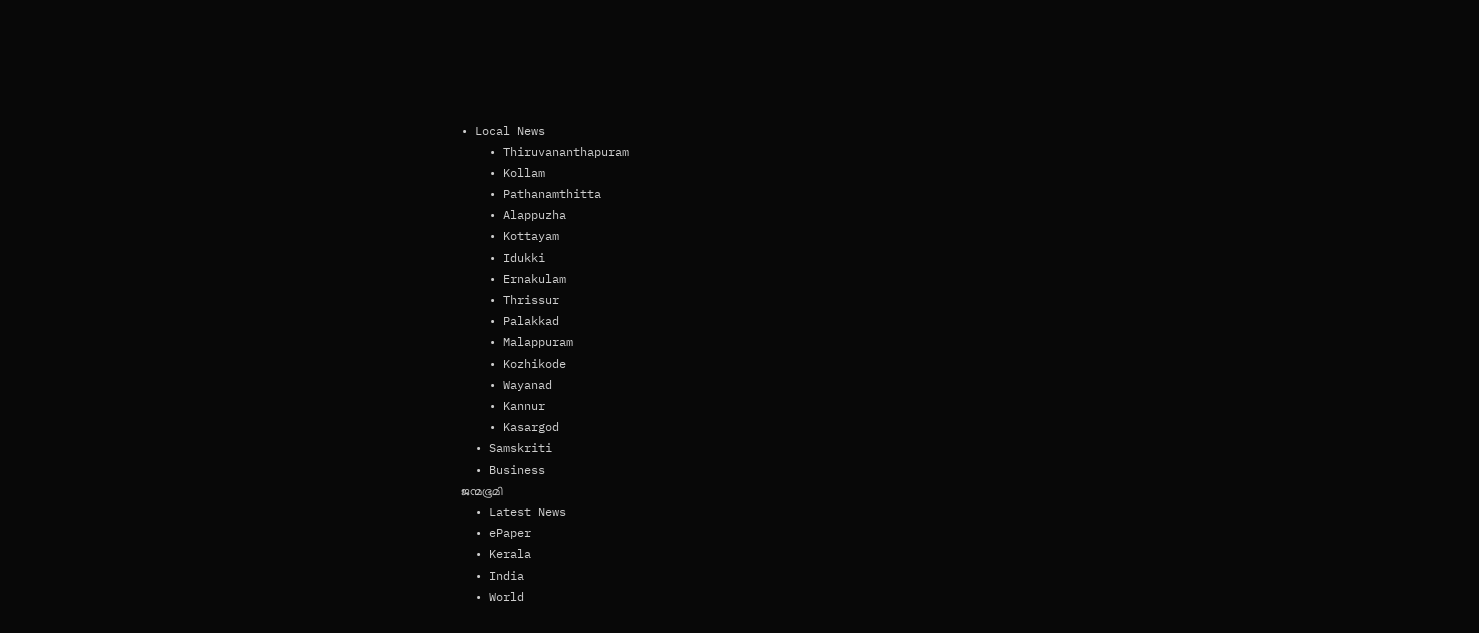• Local News
    • Thiruvananthapuram
    • Kollam
    • Pathanamthitta
    • Alappuzha
    • Kottayam
    • Idukki
    • Ernakulam
    • Thrissur
    • Palakkad
    • Malappuram
    • Kozhikode
    • Wayanad
    • Kannur
    • Kasargod
  • Samskriti
  • Business
ജന്മഭൂമി
  • Latest News
  • ePaper
  • Kerala
  • India
  • World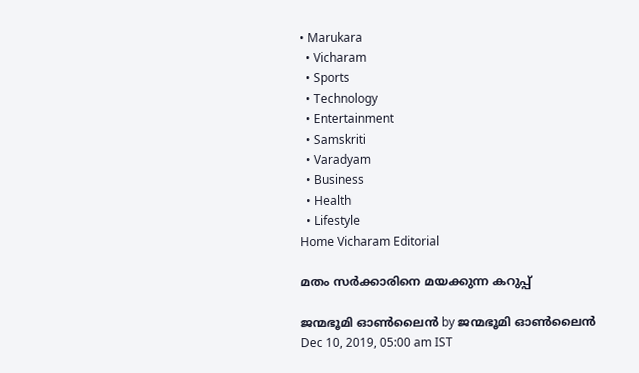• Marukara
  • Vicharam
  • Sports
  • Technology
  • Entertainment
  • Samskriti
  • Varadyam
  • Business
  • Health
  • Lifestyle
Home Vicharam Editorial

മതം സര്‍ക്കാരിനെ മയക്കുന്ന കറുപ്പ്

ജന്മഭൂമി ഓണ്‍ലൈന്‍ by ജന്മഭൂമി ഓണ്‍ലൈന്‍
Dec 10, 2019, 05:00 am IST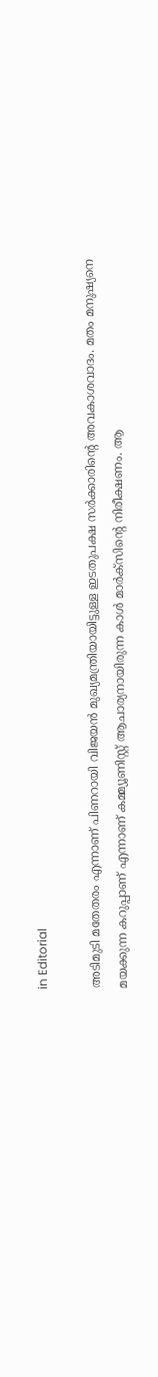in Editorial

അടിമുടി മതേതരം എന്നാണ് പിണറായി വിജയന്‍ മുഖ്യമന്ത്രിയായിട്ടുള്ള ഇടതുപക്ഷ സര്‍ക്കാരിന്റെ അവകാശവാദം. മതം മനുഷ്യനെ മയക്കുന്ന കറുപ്പാണ് എന്നാണ് കമ്മ്യൂണിസ്റ്റ് ആചാര്യനായിരുന്ന കാള്‍ മാര്‍ക്‌സിന്റെ നിരീക്ഷണം. ആ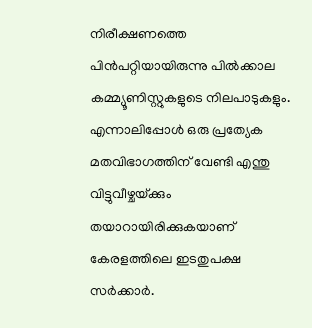നിരീക്ഷണത്തെ പിന്‍പറ്റിയായിരുന്നു പില്‍ക്കാല കമ്മ്യൂണിസ്റ്റുകളുടെ നിലപാടുകളും. എന്നാലിപ്പോള്‍ ഒരു പ്രത്യേക മതവിഭാഗത്തിന് വേണ്ടി എന്തു വിട്ടുവീഴ്ചയ്‌ക്കും തയാറായിരിക്കുകയാണ് കേരളത്തിലെ ഇടതുപക്ഷ സര്‍ക്കാര്‍.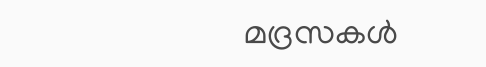മദ്രസകള്‍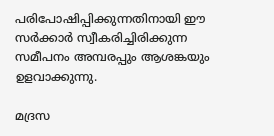പരിപോഷിപ്പിക്കുന്നതിനായി ഈ സര്‍ക്കാര്‍ സ്വീകരിച്ചിരിക്കുന്ന സമീപനം അമ്പരപ്പും ആശങ്കയും ഉളവാക്കുന്നു.

മദ്രസ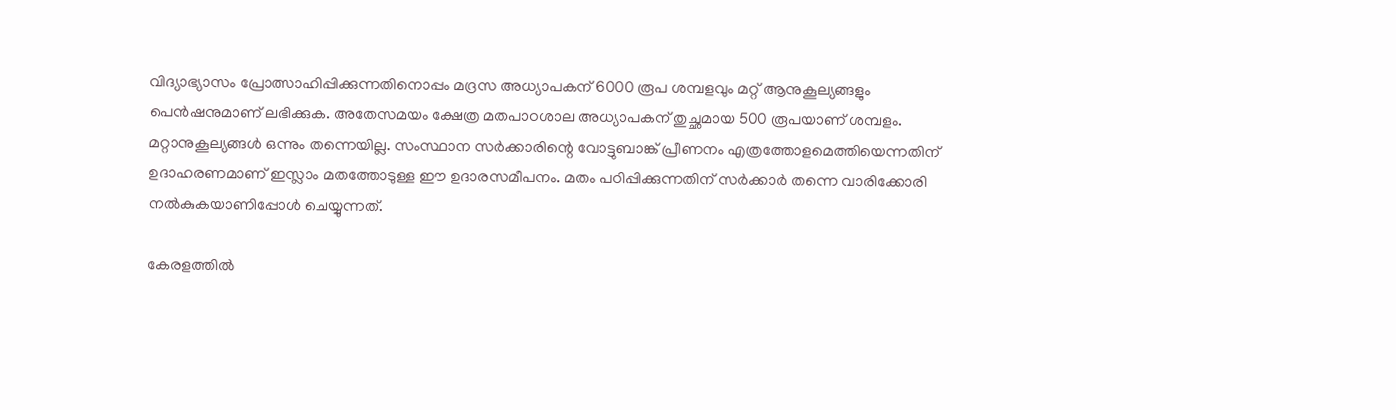വിദ്യാഭ്യാസം പ്രോത്സാഹിപ്പിക്കുന്നതിനൊപ്പം മദ്രസ അധ്യാപകന് 6000 രൂപ ശമ്പളവും മറ്റ് ആനുകൂല്യങ്ങളും പെന്‍ഷനുമാണ് ലഭിക്കുക. അതേസമയം ക്ഷേത്ര മതപാഠശാല അധ്യാപകന് തുച്ഛമായ 500 രൂപയാണ് ശമ്പളം. മറ്റാനുകൂല്യങ്ങള്‍ ഒന്നും തന്നെയില്ല. സംസ്ഥാന സര്‍ക്കാരിന്റെ വോട്ടുബാങ്ക് പ്രീണനം എത്രത്തോളമെത്തിയെന്നതിന് ഉദാഹരണമാണ് ഇസ്ലാം മതത്തോടുള്ള ഈ ഉദാരസമീപനം. മതം പഠിപ്പിക്കുന്നതിന് സര്‍ക്കാര്‍ തന്നെ വാരിക്കോരി നല്‍കുകയാണിപ്പോള്‍ ചെയ്യുന്നത്.

കേരളത്തില്‍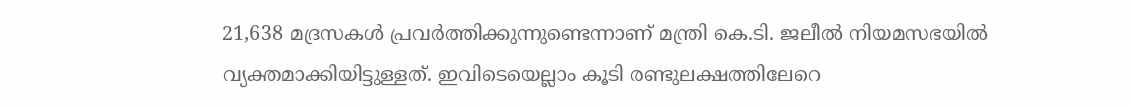21,638 മദ്രസകള്‍ പ്രവര്‍ത്തിക്കുന്നുണ്ടെന്നാണ് മന്ത്രി കെ.ടി. ജലീല്‍ നിയമസഭയില്‍ വ്യക്തമാക്കിയിട്ടുള്ളത്. ഇവിടെയെല്ലാം കൂടി രണ്ടുലക്ഷത്തിലേറെ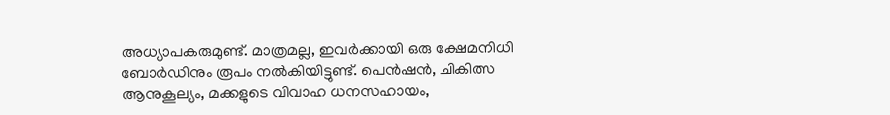അധ്യാപകരുമുണ്ട്. മാത്രമല്ല, ഇവര്‍ക്കായി ഒരു ക്ഷേമനിധി ബോര്‍ഡിനും രൂപം നല്‍കിയിട്ടുണ്ട്. പെന്‍ഷന്‍, ചികിത്സ ആനുകൂല്യം, മക്കളുടെ വിവാഹ ധനസഹായം,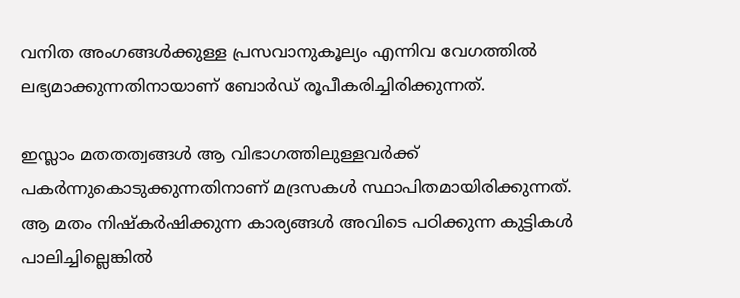വനിത അംഗങ്ങള്‍ക്കുള്ള പ്രസവാനുകൂല്യം എന്നിവ വേഗത്തില്‍ ലഭ്യമാക്കുന്നതിനായാണ് ബോര്‍ഡ് രൂപീകരിച്ചിരിക്കുന്നത്.

ഇസ്ലാം മതതത്വങ്ങള്‍ ആ വിഭാഗത്തിലുള്ളവര്‍ക്ക് പകര്‍ന്നുകൊടുക്കുന്നതിനാണ് മദ്രസകള്‍ സ്ഥാപിതമായിരിക്കുന്നത്. ആ മതം നിഷ്‌കര്‍ഷിക്കുന്ന കാര്യങ്ങള്‍ അവിടെ പഠിക്കുന്ന കുട്ടികള്‍ പാലിച്ചില്ലെങ്കില്‍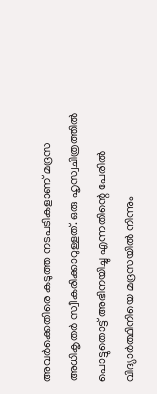അവര്‍ക്കെതിരെ കടുത്ത നടപടികളാണ് മദ്രസ അധികൃതര്‍ സ്വീകരിക്കാറുള്ളത്. ഒരു ഹൃസ്വചിത്രത്തില്‍ പൊട്ടുതൊട്ട് അഭിനയിച്ചു എന്നതിന്റെ പേരില്‍ വിദ്യാര്‍ത്ഥിനിയെ മദ്രസയില്‍ നിന്നും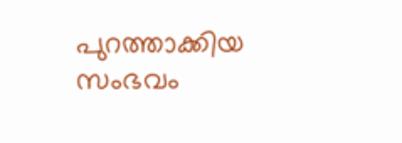പുറത്താക്കിയ സംഭവം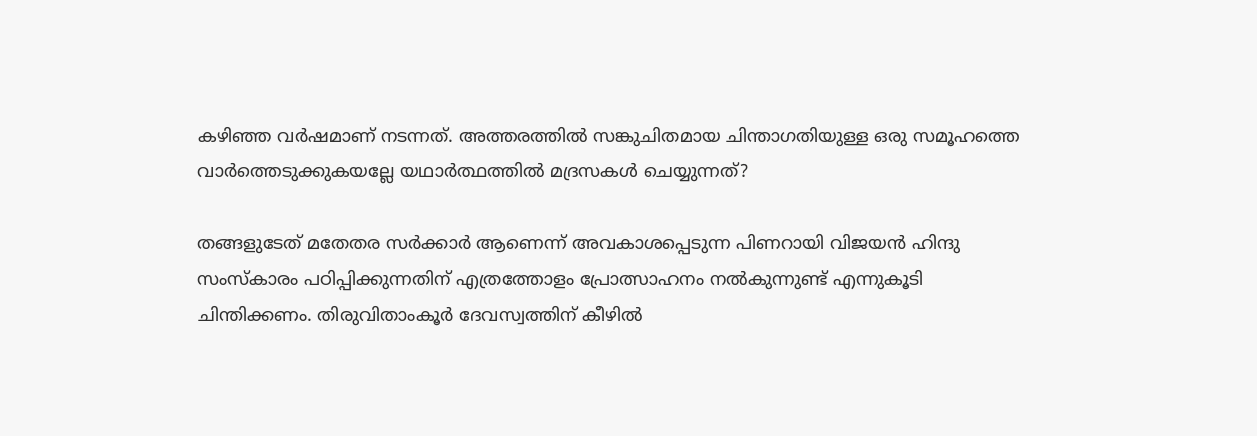കഴിഞ്ഞ വര്‍ഷമാണ് നടന്നത്. അത്തരത്തില്‍ സങ്കുചിതമായ ചിന്താഗതിയുള്ള ഒരു സമൂഹത്തെ വാര്‍ത്തെടുക്കുകയല്ലേ യഥാര്‍ത്ഥത്തില്‍ മദ്രസകള്‍ ചെയ്യുന്നത്?

തങ്ങളുടേത് മതേതര സര്‍ക്കാര്‍ ആണെന്ന് അവകാശപ്പെടുന്ന പിണറായി വിജയന്‍ ഹിന്ദു സംസ്‌കാരം പഠിപ്പിക്കുന്നതിന് എത്രത്തോളം പ്രോത്സാഹനം നല്‍കുന്നുണ്ട് എന്നുകൂടി ചിന്തിക്കണം. തിരുവിതാംകൂര്‍ ദേവസ്വത്തിന് കീഴില്‍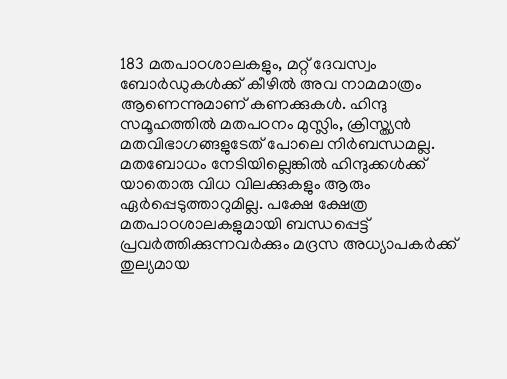183 മതപാഠശാലകളും, മറ്റ് ദേവസ്വം ബോര്‍ഡുകള്‍ക്ക് കീഴില്‍ അവ നാമമാത്രം ആണെന്നുമാണ് കണക്കുകള്‍. ഹിന്ദു സമൂഹത്തില്‍ മതപഠനം മുസ്ലിം, ക്രിസ്ത്യന്‍ മതവിഭാഗങ്ങളുടേത് പോലെ നിര്‍ബന്ധമല്ല. മതബോധം നേടിയില്ലെങ്കില്‍ ഹിന്ദുക്കള്‍ക്ക് യാതൊരു വിധ വിലക്കുകളും ആരും ഏര്‍പ്പെടുത്താറുമില്ല. പക്ഷേ ക്ഷേത്ര മതപാഠശാലകളുമായി ബന്ധപ്പെട്ട് പ്രവര്‍ത്തിക്കുന്നവര്‍ക്കും മദ്രസ അധ്യാപകര്‍ക്ക് തുല്യമായ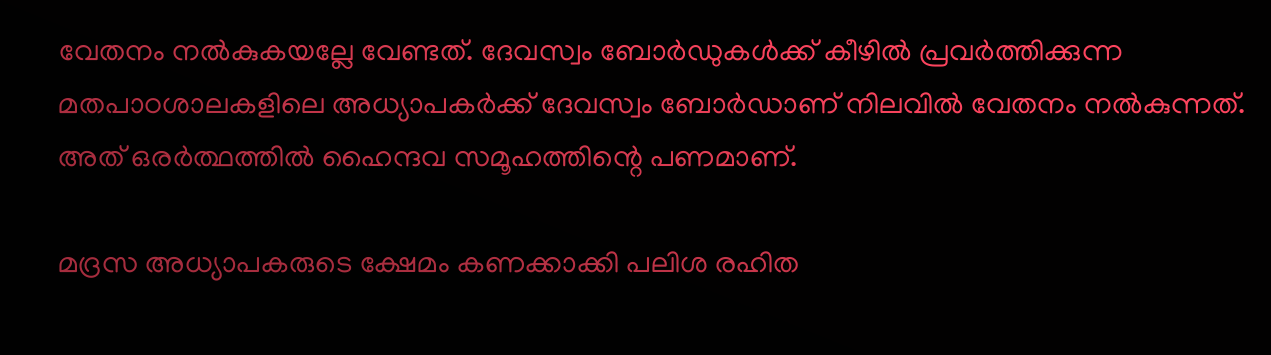വേതനം നല്‍കുകയല്ലേ വേണ്ടത്. ദേവസ്വം ബോര്‍ഡുകള്‍ക്ക് കീഴില്‍ പ്രവര്‍ത്തിക്കുന്ന മതപാഠശാലകളിലെ അധ്യാപകര്‍ക്ക് ദേവസ്വം ബോര്‍ഡാണ് നിലവില്‍ വേതനം നല്‍കുന്നത്. അത് ഒരര്‍ത്ഥത്തില്‍ ഹൈന്ദവ സമൂഹത്തിന്റെ പണമാണ്.

മദ്രസ അധ്യാപകരുടെ ക്ഷേമം കണക്കാക്കി പലിശ രഹിത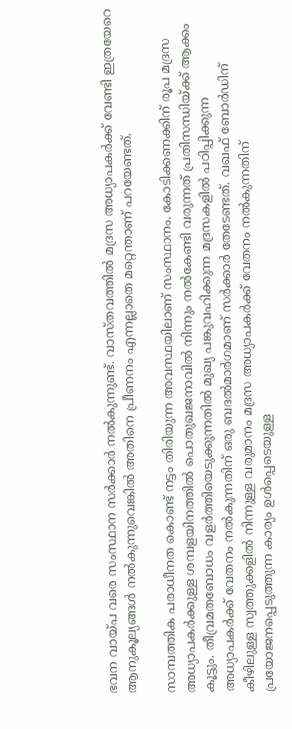ഭവന വായ്‌പ വരെ സംസ്ഥാന സര്‍ക്കാര്‍ നല്‍കുന്നുണ്ട്. വാസ്തവത്തില്‍ മദ്രസ അധ്യാപകര്‍ക്ക് വേണ്ടി ഇത്രയേറെ ആനുകൂല്യങ്ങള്‍ നല്‍കുന്നുവെങ്കില്‍ അതിനെ പ്രീണനം എന്നല്ലാതെ മറ്റെന്താണ് പറയേണ്ടത്.

സാമ്പത്തിക പരാധീനത കൊണ്ട് നട്ടം തിരിയുന്ന അവസ്ഥയിലാണ് സംസ്ഥാനം. കോടിക്കണക്കിന് രൂപ മദ്രസ അധ്യാപകര്‍ക്കുള്ള ശമ്പളയിനത്തില്‍ പൊതുഖജനാവില്‍ നിന്നും നല്‍കേണ്ടി വരുന്നത് പ്രതിസന്ധിയ്‌ക്ക് ആക്കം കൂട്ടും. തീവ്രമതബോധം വളര്‍ത്തിയെടുക്കുന്നതില്‍ മുഖ്യ പങ്കുവഹിക്കുന്ന മദ്രസകളില്‍ പഠിപ്പിക്കുന്ന അധ്യാപകര്‍ക്ക് വേതനം നല്‍കുന്നതിന് ഒരു ബദല്‍മാര്‍ഗമാണ് സര്‍ക്കാര്‍ തേടേണ്ടത്. വഖഫ് ബോര്‍ഡിന് കീഴിലുള്ള സ്വത്തുക്കളില്‍ നിന്നുള്ള വരുമാനം മദ്രസ അധ്യാപകര്‍ക്ക് വേതനം നല്‍കുന്നതിന് പ്രയോജനപ്പെടുത്തുന്ന കാര്യം ഉള്‍പ്പെടെയുള്ള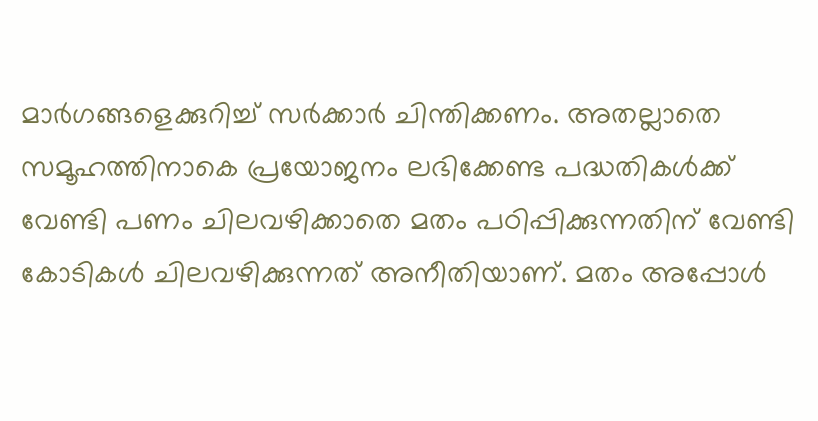മാര്‍ഗങ്ങളെക്കുറിച്ച് സര്‍ക്കാര്‍ ചിന്തിക്കണം. അതല്ലാതെ സമൂഹത്തിനാകെ പ്രയോജനം ലഭിക്കേണ്ട പദ്ധതികള്‍ക്ക് വേണ്ടി പണം ചിലവഴിക്കാതെ മതം പഠിപ്പിക്കുന്നതിന് വേണ്ടി കോടികള്‍ ചിലവഴിക്കുന്നത് അനീതിയാണ്. മതം അപ്പോള്‍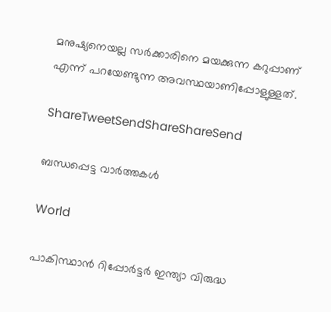മനുഷ്യനെയല്ല സര്‍ക്കാരിനെ മയക്കുന്ന കറുപ്പാണ് എന്ന് പറയേണ്ടുന്ന അവസ്ഥയാണിപ്പോളുള്ളത്.

ShareTweetSendShareShareSend

ബന്ധപ്പെട്ട വാര്‍ത്തകള്‍

World

പാകിസ്ഥാൻ റിപ്പോർട്ടർ ഇന്ത്യാ വിരുദ്ധ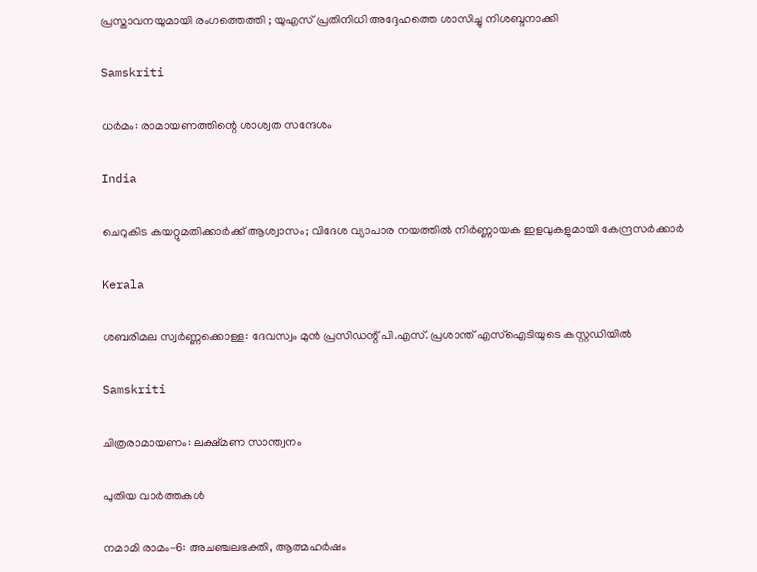പ്രസ്താവനയുമായി രംഗത്തെത്തി ; യുഎസ് പ്രതിനിധി അദ്ദേഹത്തെ ശാസിച്ചു നിശബ്ദനാക്കി

Samskriti

ധര്‍മം: രാമായണത്തിന്റെ ശാശ്വത സന്ദേശം

India

ചെറുകിട കയറ്റുമതിക്കാര്‍ക്ക് ആശ്വാസം; വിദേശ വ്യാപാര നയത്തില്‍ നിര്‍ണ്ണായക ഇളവുകളുമായി കേന്ദ്രസര്‍ക്കാര്‍

Kerala

ശബരിമല സ്വർണ്ണക്കൊള്ള: ദേവസ്വം മുൻ പ്രസിഡന്റ് പി.എസ്. പ്രശാന്ത് എസ്‌ഐടിയുടെ കസ്റ്റഡിയിൽ

Samskriti

ചിത്രരാമായണം: ലക്ഷ്മണ സാന്ത്വനം

പുതിയ വാര്‍ത്തകള്‍

നമാമി രാമം-6: അചഞ്ചലഭക്തി, ആത്മഹര്‍ഷം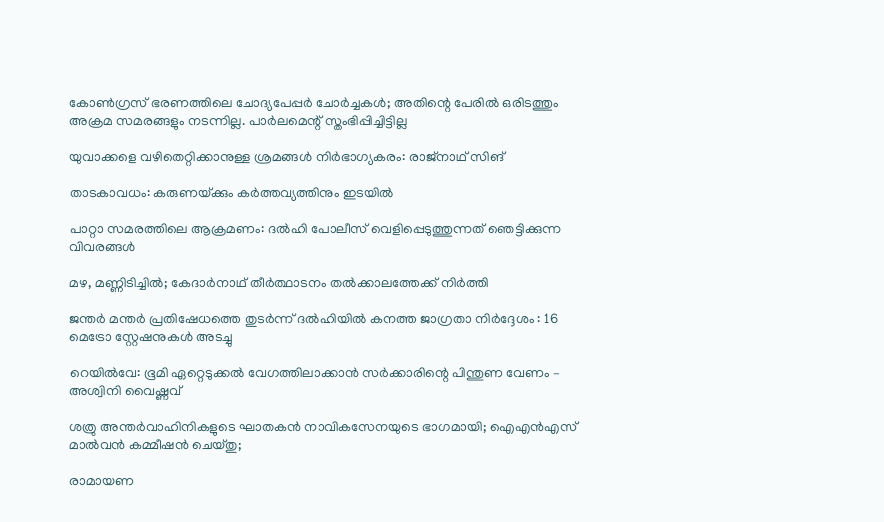കോണ്‍ഗ്രസ് ഭരണത്തിലെ ചോദ്യപേപ്പര്‍ ചോര്‍ച്ചകള്‍; അതിന്റെ പേരില്‍ ഒരിടത്തും അക്രമ സമരങ്ങളും നടന്നില്ല. പാര്‍ലമെന്റ് സ്തംഭിപ്പിച്ചിട്ടില്ല

യുവാക്കളെ വഴിതെറ്റിക്കാനുള്ള ശ്രമങ്ങള്‍ നിര്‍ഭാഗ്യകരം: രാജ്നാഥ് സിങ്

താടകാവധം: കരുണയ്‌ക്കും കര്‍ത്തവ്യത്തിനും ഇടയില്‍

പാറ്റാ സമരത്തിലെ ആക്രമണം: ദൽഹി പോലീസ് വെളിപ്പെടുത്തുന്നത് ഞെട്ടിക്കുന്ന വിവരങ്ങൾ

മഴ, മണ്ണിടിച്ചിൽ; കേദാർനാഥ് തീർത്ഥാടനം തൽക്കാലത്തേക്ക് നിർത്തി

ജന്തർ മന്തർ പ്രതിഷേധത്തെ തുടർന്ന് ദൽഹിയിൽ കനത്ത ജാഗ്രതാ നിർദ്ദേശം : 16 മെട്രോ സ്റ്റേഷനുകൾ അടച്ചു

റെയില്‍വേ: ഭൂമി ഏറ്റെടുക്കല്‍ വേഗത്തിലാക്കാന്‍ സര്‍ക്കാരിന്റെ പിന്തുണ വേണം – അശ്വിനി വൈഷ്ണവ്

ശത്രു അന്തര്‍വാഹിനികളുടെ ഘാതകന്‍ നാവികസേനയുടെ ഭാഗമായി; ഐഎന്‍എസ് മാല്‍വന്‍ കമ്മീഷന്‍ ചെയ്തു;

രാമായണ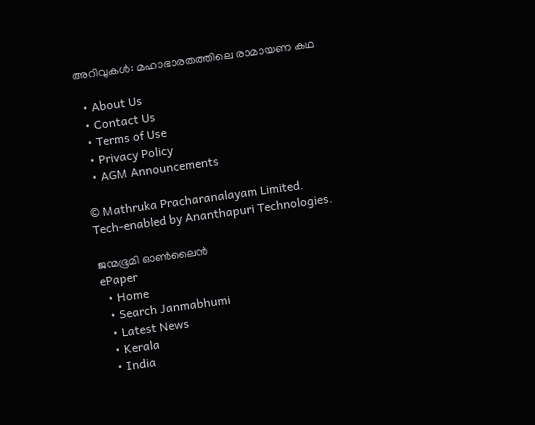അറിവുകള്‍: മഹാഭാരതത്തിലെ രാമായണ കഥ

  • About Us
  • Contact Us
  • Terms of Use
  • Privacy Policy
  • AGM Announcements

© Mathruka Pracharanalayam Limited.
Tech-enabled by Ananthapuri Technologies.

ജന്മഭൂമി ഓണ്‍ലൈന്‍
ePaper
  • Home
  • Search Janmabhumi
  • Latest News
  • Kerala
  • India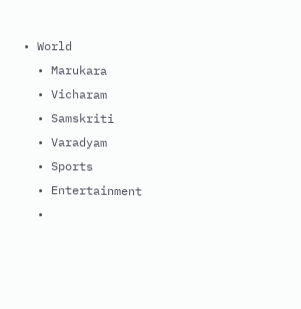• World
  • Marukara
  • Vicharam
  • Samskriti
  • Varadyam
  • Sports
  • Entertainment
  •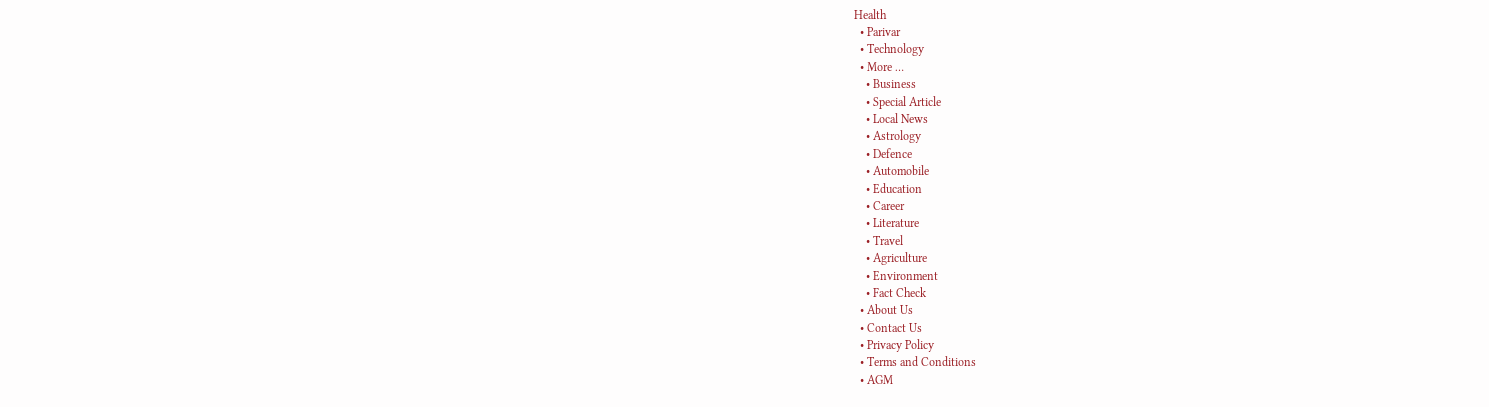Health
  • Parivar
  • Technology
  • More …
    • Business
    • Special Article
    • Local News
    • Astrology
    • Defence
    • Automobile
    • Education
    • Career
    • Literature
    • Travel
    • Agriculture
    • Environment
    • Fact Check
  • About Us
  • Contact Us
  • Privacy Policy
  • Terms and Conditions
  • AGM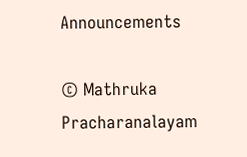Announcements

© Mathruka Pracharanalayam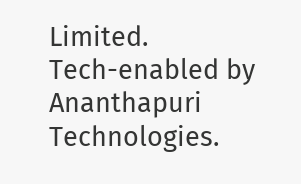Limited.
Tech-enabled by Ananthapuri Technologies.